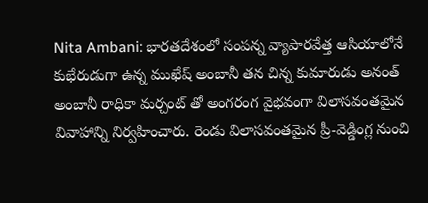Nita Ambani: భారతదేశంలో సంపన్న వ్యాపారవేత్త ఆసియాలోనే కుభేరుడుగా ఉన్న ముఖేష్ అంబానీ తన చిన్న కుమారుడు అనంత్ అంబానీ రాధికా మర్చంట్ తో అంగరంగ వైభవంగా విలాసవంతమైన వివాహాన్ని నిర్వహించారు. రెండు విలాసవంతమైన ప్రీ-వెడ్డింగ్ల నుంచి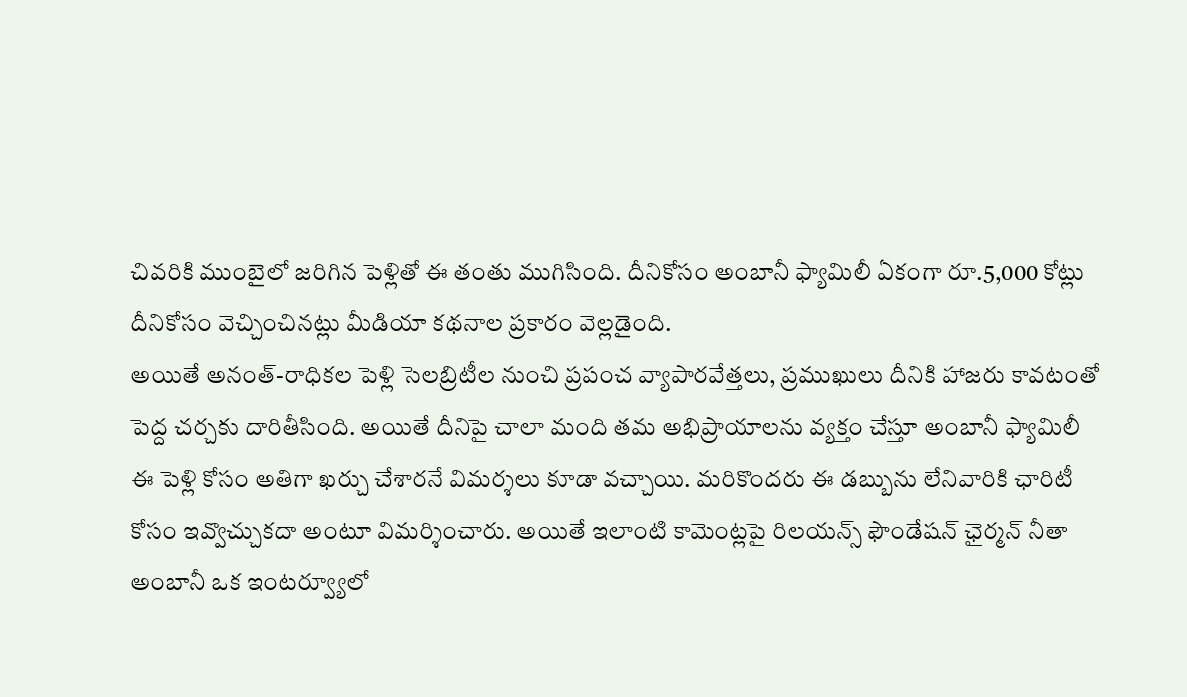చివరికి ముంబైలో జరిగిన పెళ్లితో ఈ తంతు ముగిసింది. దీనికోసం అంబానీ ఫ్యామిలీ ఏకంగా రూ.5,000 కోట్లు దీనికోసం వెచ్చించినట్లు మీడియా కథనాల ప్రకారం వెల్లడైంది.
అయితే అనంత్-రాధికల పెళ్లి సెలబ్రిటీల నుంచి ప్రపంచ వ్యాపారవేత్తలు, ప్రముఖులు దీనికి హాజరు కావటంతో పెద్ద చర్చకు దారితీసింది. అయితే దీనిపై చాలా మంది తమ అభిప్రాయాలను వ్యక్తం చేస్తూ అంబానీ ఫ్యామిలీ ఈ పెళ్లి కోసం అతిగా ఖర్చు చేశారనే విమర్శలు కూడా వచ్చాయి. మరికొందరు ఈ డబ్బును లేనివారికి ఛారిటీ కోసం ఇవ్వొచ్చుకదా అంటూ విమర్శించారు. అయితే ఇలాంటి కామెంట్లపై రిలయన్స్ ఫౌండేషన్ ఛైర్మన్ నీతా అంబానీ ఒక ఇంటర్వ్యూలో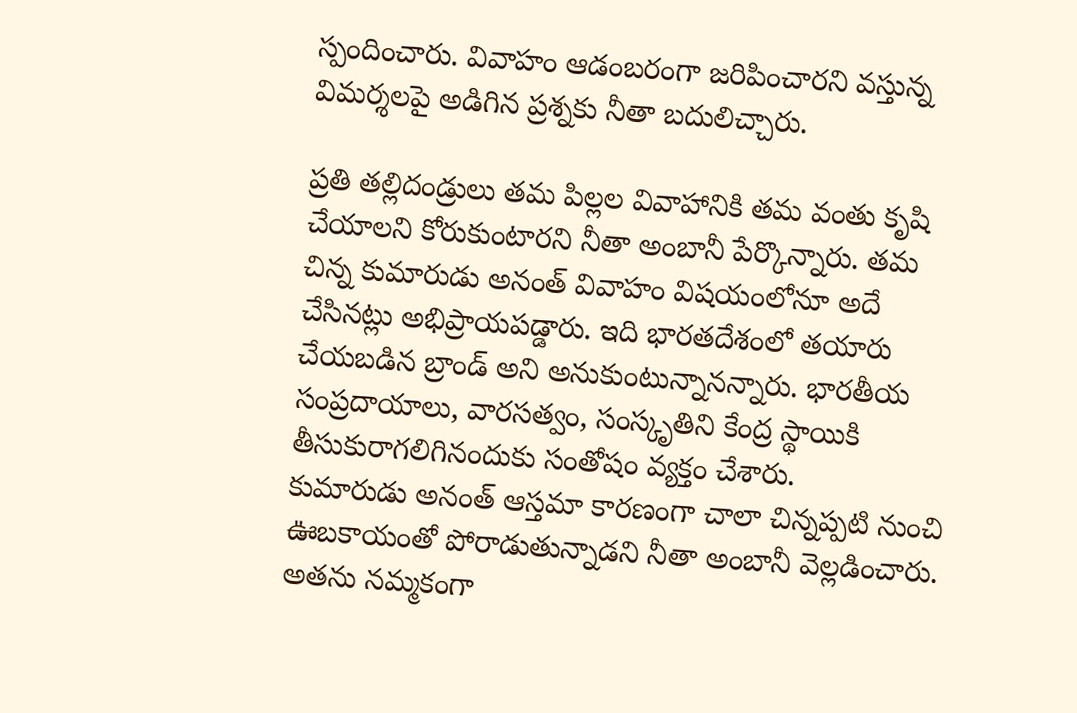స్పందించారు. వివాహం ఆడంబరంగా జరిపించారని వస్తున్న విమర్శలపై అడిగిన ప్రశ్నకు నీతా బదులిచ్చారు.

ప్రతి తల్లిదండ్రులు తమ పిల్లల వివాహానికి తమ వంతు కృషి చేయాలని కోరుకుంటారని నీతా అంబానీ పేర్కొన్నారు. తమ చిన్న కుమారుడు అనంత్ వివాహం విషయంలోనూ అదే చేసినట్లు అభిప్రాయపడ్డారు. ఇది భారతదేశంలో తయారు చేయబడిన బ్రాండ్ అని అనుకుంటున్నానన్నారు. భారతీయ సంప్రదాయాలు, వారసత్వం, సంస్కృతిని కేంద్ర స్థాయికి తీసుకురాగలిగినందుకు సంతోషం వ్యక్తం చేశారు.
కుమారుడు అనంత్ ఆస్తమా కారణంగా చాలా చిన్నప్పటి నుంచి ఊబకాయంతో పోరాడుతున్నాడని నీతా అంబానీ వెల్లడించారు. అతను నమ్మకంగా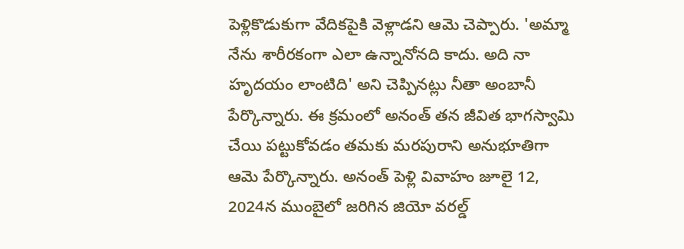పెళ్లికొడుకుగా వేదికపైకి వెళ్లాడని ఆమె చెప్పారు. 'అమ్మా నేను శారీరకంగా ఎలా ఉన్నానోనది కాదు. అది నా హృదయం లాంటిది' అని చెప్పినట్లు నీతా అంబానీ పేర్కొన్నారు. ఈ క్రమంలో అనంత్ తన జీవిత భాగస్వామి చేయి పట్టుకోవడం తమకు మరపురాని అనుభూతిగా ఆమె పేర్కొన్నారు. అనంత్ పెళ్లి వివాహం జూలై 12, 2024న ముంబైలో జరిగిన జియో వరల్డ్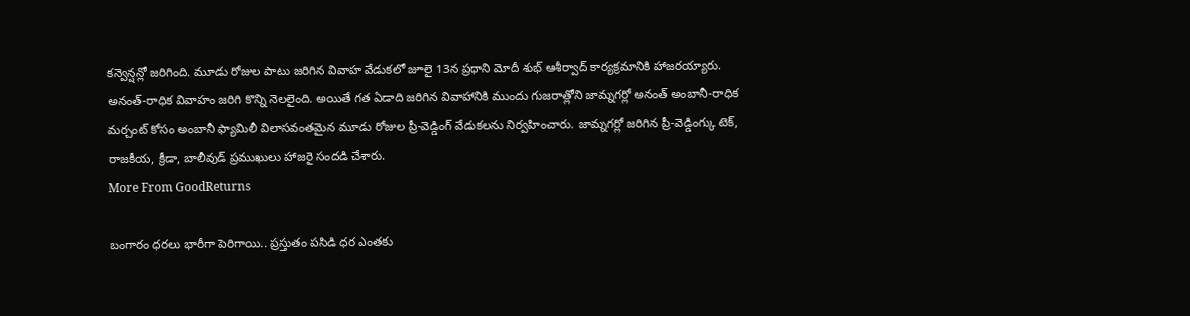కన్వెన్షన్లో జరిగింది. మూడు రోజుల పాటు జరిగిన వివాహ వేడుకలో జూలై 13న ప్రధాని మోదీ శుభ్ ఆశీర్వాద్ కార్యక్రమానికి హాజరయ్యారు.
అనంత్-రాధిక వివాహం జరిగి కొన్ని నెలలైంది. అయితే గత ఏడాది జరిగిన వివాహానికి ముందు గుజరాత్లోని జామ్నగర్లో అనంత్ అంబానీ-రాధిక మర్చంట్ కోసం అంబానీ ఫ్యామిలీ విలాసవంతమైన మూడు రోజుల ప్రీ-వెడ్డింగ్ వేడుకలను నిర్వహించారు. జామ్నగర్లో జరిగిన ప్రీ-వెడ్డింగ్కు టెక్, రాజకీయ, క్రీడా, బాలీవుడ్ ప్రముఖులు హాజరై సందడి చేశారు.
More From GoodReturns

బంగారం ధరలు భారీగా పెరిగాయి.. ప్రస్తుతం పసిడి ధర ఎంతకు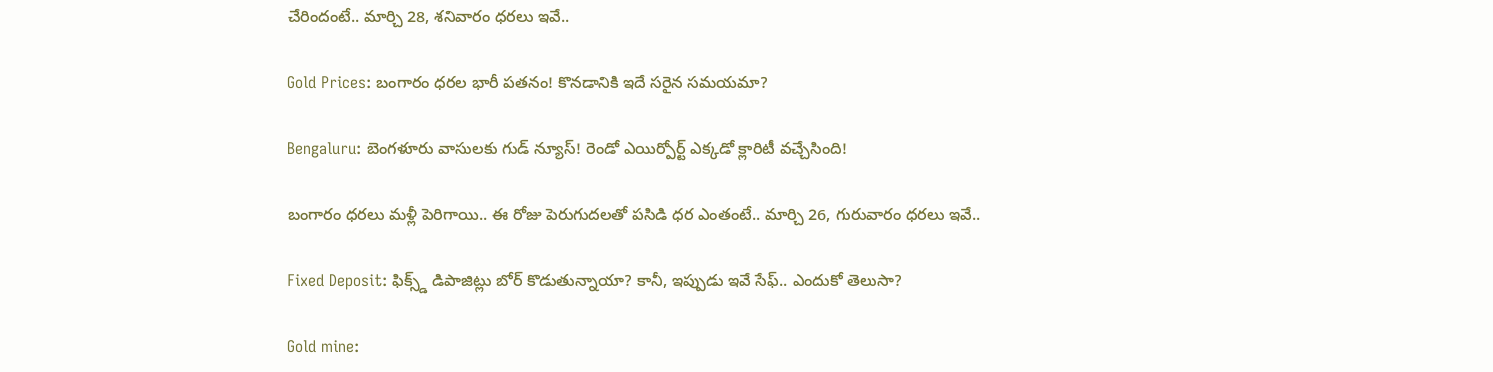చేరిందంటే.. మార్చి 28, శనివారం ధరలు ఇవే..

Gold Prices: బంగారం ధరల భారీ పతనం! కొనడానికి ఇదే సరైన సమయమా?

Bengaluru: బెంగళూరు వాసులకు గుడ్ న్యూస్! రెండో ఎయిర్పోర్ట్ ఎక్కడో క్లారిటీ వచ్చేసింది!

బంగారం ధరలు మళ్లీ పెరిగాయి.. ఈ రోజు పెరుగుదలతో పసిడి ధర ఎంతంటే.. మార్చి 26, గురువారం ధరలు ఇవే..

Fixed Deposit: ఫిక్స్డ్ డిపాజిట్లు బోర్ కొడుతున్నాయా? కానీ, ఇప్పుడు ఇవే సేఫ్.. ఎందుకో తెలుసా?

Gold mine: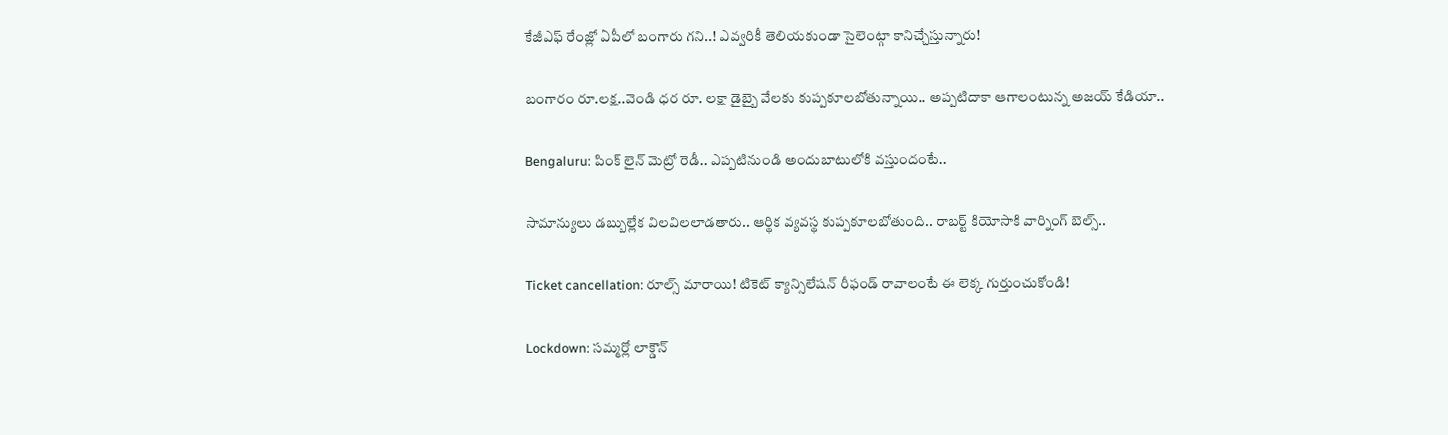కేజీఎఫ్ రేంజ్లో ఏపీలో బంగారు గని..! ఎవ్వరికీ తెలియకుండా సైలెంట్గా కానిచ్చేస్తున్నారు!

బంగారం రూ.లక్ష..వెండి ధర రూ. లక్షా డైబ్బై వేలకు కుప్పకూలబోతున్నాయి.. అప్పటిదాకా ఆగాలంటున్న అజయ్ కేడియా..

Bengaluru: పింక్ లైన్ మెట్రో రెడీ.. ఎప్పటినుండి అందుబాటులోకి వస్తుందంటే..

సామాన్యులు డబ్బుల్లేక విలవిలలాడతారు.. ఆర్థిక వ్యవస్థ కుప్పకూలబోతుంది.. రాబర్ట్ కియోసాకి వార్నింగ్ బెల్స్..

Ticket cancellation: రూల్స్ మారాయి! టికెట్ క్యాన్సిలేషన్ రీఫండ్ రావాలంటే ఈ లెక్క గుర్తుంచుకోండి!

Lockdown: సమ్మర్లో లాక్డౌన్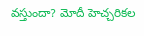వస్తుందా? మోదీ హెచ్చరికల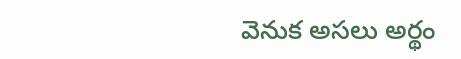వెనుక అసలు అర్థం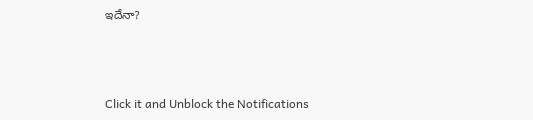ఇదేనా?



Click it and Unblock the Notifications